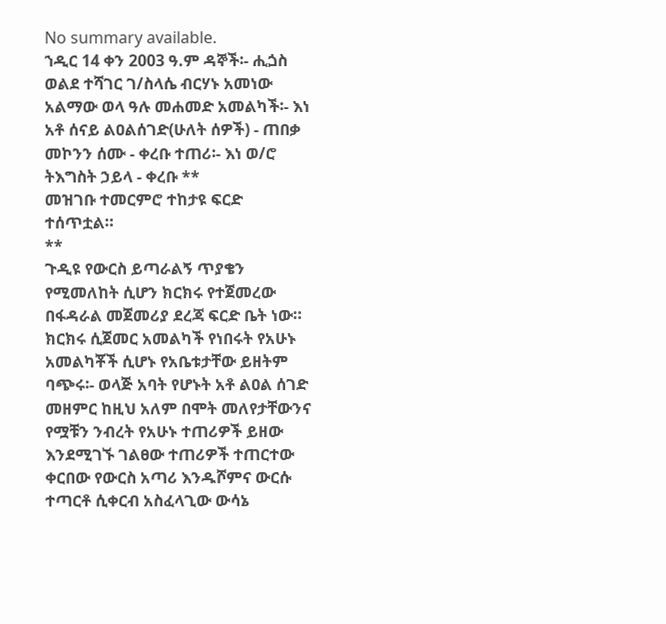No summary available.
ኀዲር 14 ቀን 2003 ዓ.ም ዳኞች፡- ሒጏስ ወልደ ተሻገር ገ/ስላሴ ብርሃኑ አመነው አልማው ወላ ዓሉ መሐመድ አመልካች፡- እነ አቶ ሰናይ ልዐልሰገድ(ሁለት ሰዎች) - ጠበቃ መኮንን ሰሙ - ቀረቡ ተጠሪ፡- እነ ወ/ሮ ትእግስት ኃይላ - ቀረቡ **
መዝገቡ ተመርምሮ ተከታዩ ፍርድ ተሰጥቷል።
**
ጉዲዩ የውርስ ይጣራልኝ ጥያቄን የሚመለከት ሲሆን ክርክሩ የተጀመረው በፋዳራል መጀመሪያ ደረጃ ፍርድ ቤት ነው። ክርክሩ ሲጀመር አመልካች የነበሩት የአሁኑ አመልካቾች ሲሆኑ የአቤቱታቸው ይዘትም ባጭሩ፡- ወላጅ አባት የሆኑት አቶ ልዐል ሰገድ መዘምር ከዚህ አለም በሞት መለየታቸውንና የሟቹን ንብረት የአሁኑ ተጠሪዎች ይዘው እንደሚገኙ ገልፀው ተጠሪዎች ተጠርተው ቀርበው የውርስ አጣሪ እንዱሾምና ውርሱ ተጣርቶ ሲቀርብ አስፈላጊው ውሳኔ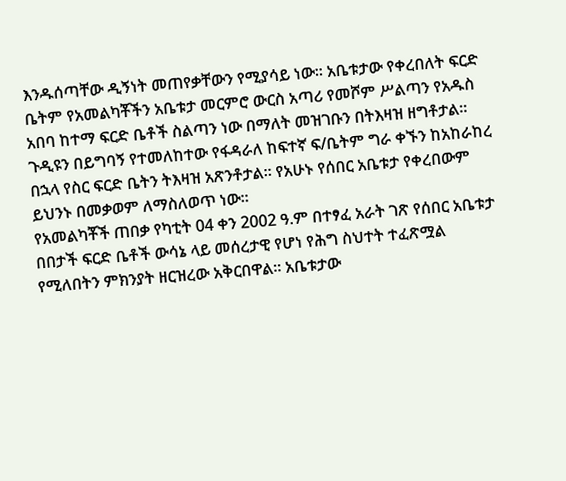እንዱሰጣቸው ዲኝነት መጠየቃቸውን የሚያሳይ ነው። አቤቱታው የቀረበለት ፍርድ ቤትም የአመልካቾችን አቤቱታ መርምሮ ውርስ አጣሪ የመሾም ሥልጣን የአዱስ አበባ ከተማ ፍርድ ቤቶች ስልጣን ነው በማለት መዝገቡን በትእዛዝ ዘግቶታል። ጉዲዩን በይግባኝ የተመለከተው የፋዳራለ ከፍተኛ ፍ/ቤትም ግራ ቀኙን ከአከራከረ በኋላ የስር ፍርድ ቤትን ትእዛዝ አጽንቶታል። የአሁኑ የሰበር አቤቱታ የቀረበውም ይህንኑ በመቃወም ለማስለወጥ ነው።
የአመልካቾች ጠበቃ የካቲት 04 ቀን 2002 ዓ.ም በተፃፈ አራት ገጽ የሰበር አቤቱታ በበታች ፍርድ ቤቶች ውሳኔ ላይ መሰረታዊ የሆነ የሕግ ስህተት ተፈጽሟል የሚለበትን ምክንያት ዘርዝረው አቅርበዋል። አቤቱታው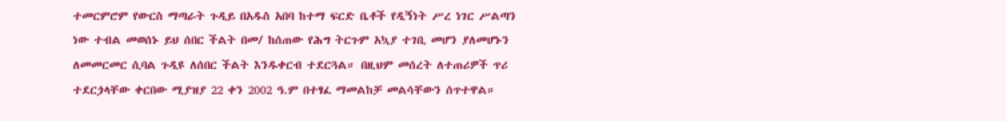ተመርምሮም የውርስ ማጣራት ጉዲይ በአዱስ አበባ ከተማ ፍርድ ቤቶች የዲኝነት ሥረ ነገር ሥልጣን ነው ተብል መወሰኑ ይህ ሰበር ችልት በመ/ ከሰጠው የሕግ ትርጉም አኳያ ተገቢ መሆን ያለመሆኑን ለመመርመር ሲባል ጉዲዩ ለሰበር ችልት እንዱቀርብ ተደርጓል። በዚህም መሰረት ለተጠሪዎች ጥሪ ተደርጏላቸው ቀርበው ሚያዝያ 22 ቀን 2002 ዓ.ም በተፃፈ ማመልከቻ መልሳቸውን ሰጥተዋል።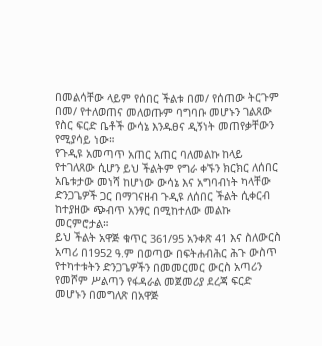በመልሳቸው ላይም የሰበር ችልቱ በመ/ የሰጠው ትርጉም በመ/ የተለወጠና መለወጡም ባግባቡ መሆኑን ገልጸው የስር ፍርድ ቤቶች ውሳኔ እንዱፀና ዲኝነት መጠየቃቸውን የሚያሳይ ነው።
የጉዲዩ አመጣጥ አጠር አጠር ባለመልኩ ከላይ የተገለጸው ሲሆን ይህ ችልትም የግራ ቀኙን ክርክር ለሰበር አቤቱታው መነሻ ከሆነው ውሳኔ እና አግባብነት ካላቸው ድንጋጌዎች ጋር በማገናዘብ ጉዲዩ ለሰበር ችልት ሲቀርብ ከተያዘው ጭብጥ አንፃር በሚከተለው መልኩ መርምሮታል።
ይህ ችልት አዋጅ ቁጥር 361/95 አንቀጽ 41 እና ስለውርስ አጣሪ በ1952 ዓ.ም በወጣው በፍትሐብሕር ሕጉ ውስጥ የተካተቱትን ድንጋጌዎችን በመመርመር ውርስ አጣሪን የመሾም ሥልጣን የፋዳራል መጀመሪያ ደረጃ ፍርድ መሆኑን በመግለጽ በአዋጅ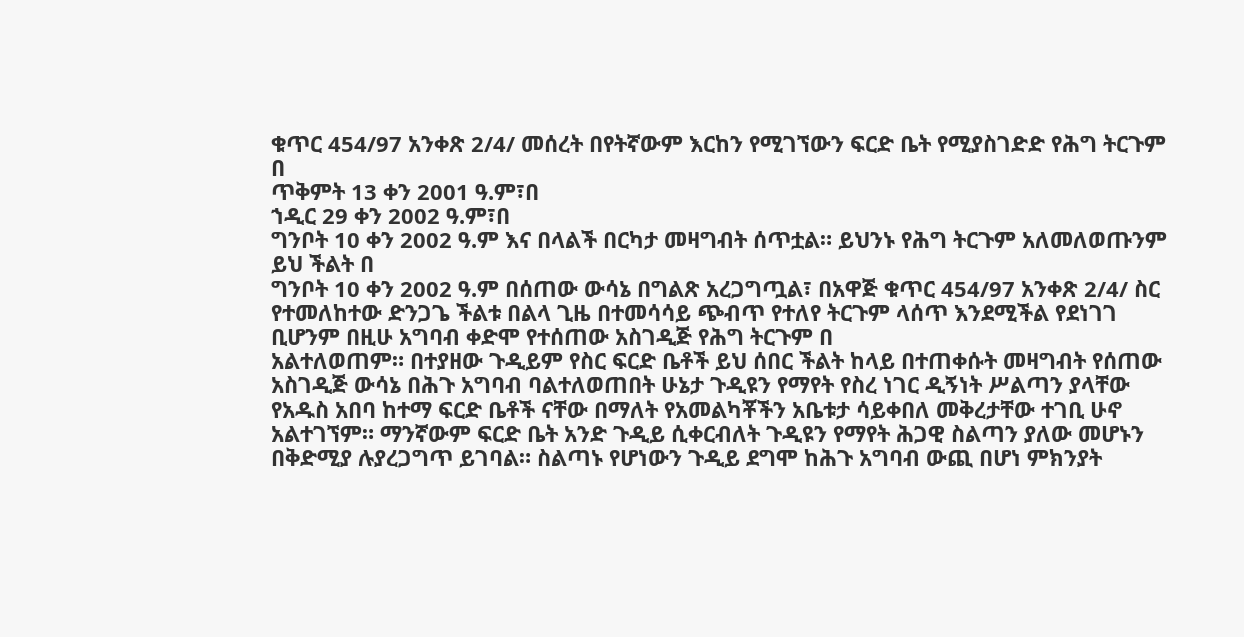ቁጥር 454/97 አንቀጽ 2/4/ መሰረት በየትኛውም እርከን የሚገኘውን ፍርድ ቤት የሚያስገድድ የሕግ ትርጉም በ
ጥቅምት 13 ቀን 2001 ዓ.ም፣በ
ኀዲር 29 ቀን 2002 ዓ.ም፣በ
ግንቦት 10 ቀን 2002 ዓ.ም እና በላልች በርካታ መዛግብት ሰጥቷል። ይህንኑ የሕግ ትርጉም አለመለወጡንም ይህ ችልት በ
ግንቦት 10 ቀን 2002 ዓ.ም በሰጠው ውሳኔ በግልጽ አረጋግጧል፣ በአዋጅ ቁጥር 454/97 አንቀጽ 2/4/ ስር የተመለከተው ድንጋጌ ችልቱ በልላ ጊዜ በተመሳሳይ ጭብጥ የተለየ ትርጉም ላሰጥ እንደሚችል የደነገገ ቢሆንም በዚሁ አግባብ ቀድሞ የተሰጠው አስገዲጅ የሕግ ትርጉም በ
አልተለወጠም። በተያዘው ጉዲይም የስር ፍርድ ቤቶች ይህ ሰበር ችልት ከላይ በተጠቀሱት መዛግብት የሰጠው አስገዲጅ ውሳኔ በሕጉ አግባብ ባልተለወጠበት ሁኔታ ጉዲዩን የማየት የስረ ነገር ዲኝነት ሥልጣን ያላቸው የአዱስ አበባ ከተማ ፍርድ ቤቶች ናቸው በማለት የአመልካቾችን አቤቱታ ሳይቀበለ መቅረታቸው ተገቢ ሁኖ አልተገኘም። ማንኛውም ፍርድ ቤት አንድ ጉዲይ ሲቀርብለት ጉዲዩን የማየት ሕጋዊ ስልጣን ያለው መሆኑን በቅድሚያ ሉያረጋግጥ ይገባል። ስልጣኑ የሆነውን ጉዲይ ደግሞ ከሕጉ አግባብ ውጪ በሆነ ምክንያት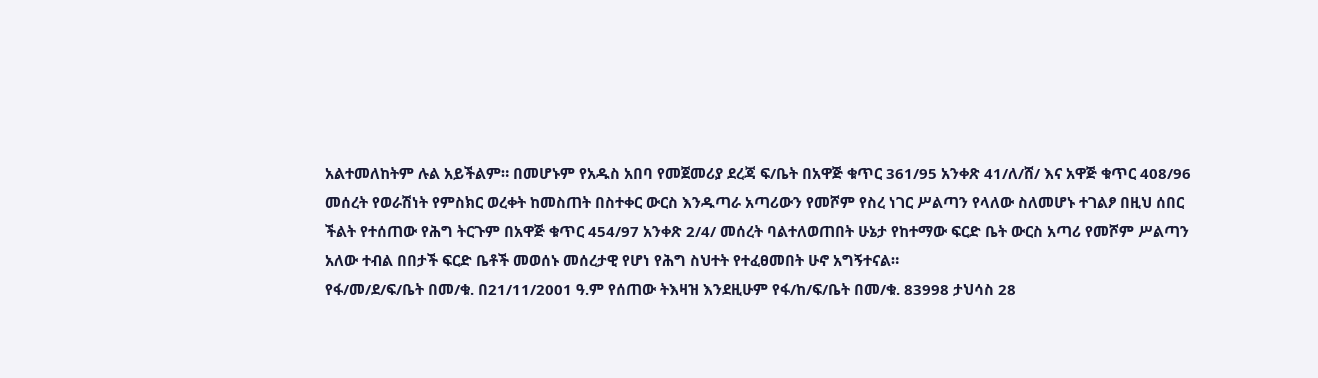አልተመለከትም ሉል አይችልም። በመሆኑም የአዱስ አበባ የመጀመሪያ ደረጃ ፍ/ቤት በአዋጅ ቁጥር 361/95 አንቀጽ 41/ለ/ሸ/ እና አዋጅ ቁጥር 408/96 መሰረት የወራሽነት የምስክር ወረቀት ከመስጠት በስተቀር ውርስ እንዱጣራ አጣሪውን የመሾም የስረ ነገር ሥልጣን የላለው ስለመሆኑ ተገልፆ በዚህ ሰበር ችልት የተሰጠው የሕግ ትርጉም በአዋጅ ቁጥር 454/97 አንቀጽ 2/4/ መሰረት ባልተለወጠበት ሁኔታ የከተማው ፍርድ ቤት ውርስ አጣሪ የመሾም ሥልጣን አለው ተብል በበታች ፍርድ ቤቶች መወሰኑ መሰረታዊ የሆነ የሕግ ስህተት የተፈፀመበት ሁኖ አግኝተናል።
የፋ/መ/ደ/ፍ/ቤት በመ/ቁ. በ21/11/2001 ዓ.ም የሰጠው ትእዛዝ እንደዚሁም የፋ/ከ/ፍ/ቤት በመ/ቁ. 83998 ታህሳስ 28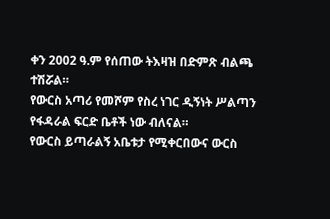ቀን 2002 ዓ.ም የሰጠው ትእዛዝ በድምጽ ብልጫ ተሽሯል።
የውርስ አጣሪ የመሾም የስረ ነገር ዲኝነት ሥልጣን የፋዳራል ፍርድ ቤቶች ነው ብለናል።
የውርስ ይጣራልኝ አቤቱታ የሚቀርበውና ውርስ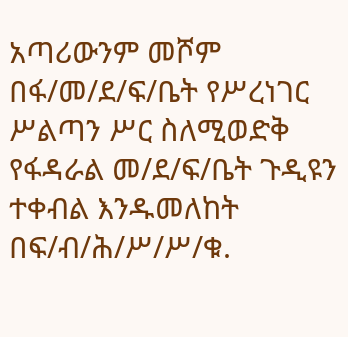አጣሪውንም መሾም በፋ/መ/ደ/ፍ/ቤት የሥረነገር ሥልጣን ሥር ስለሚወድቅ የፋዳራል መ/ደ/ፍ/ቤት ጉዲዩን ተቀብል እንዱመለከት በፍ/ብ/ሕ/ሥ/ሥ/ቁ.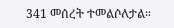341 መሰረት ተመልሶለታል።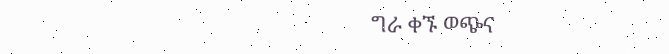ግራ ቀኙ ወጭና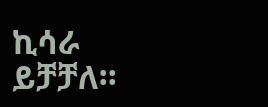ኪሳራ ይቻቻለ።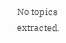No topics extracted.